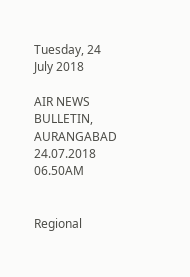Tuesday, 24 July 2018

AIR NEWS BULLETIN, AURANGABAD 24.07.2018 06.50AM


Regional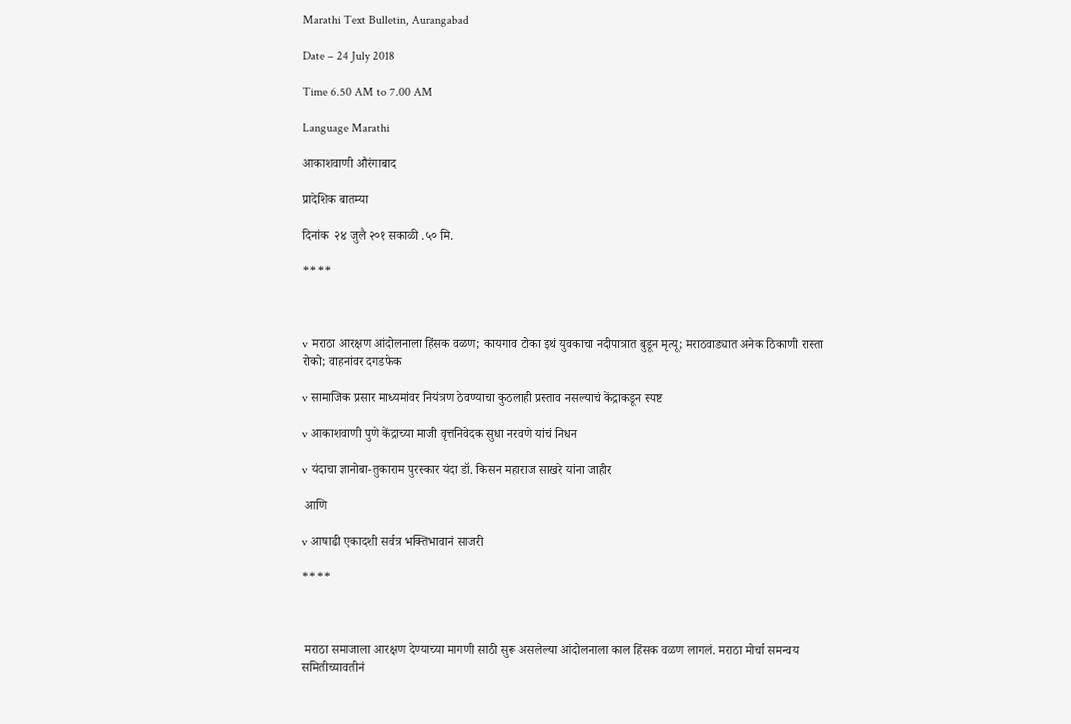Marathi Text Bulletin, Aurangabad

Date – 24 July 2018

Time 6.50 AM to 7.00 AM

Language Marathi

आकाशवाणी औरंगाबाद

प्रादेशिक बातम्या

दिनांक  २४ जुलै २०१ सकाळी .५० मि.

****



v मराठा आरक्षण आंदोलनाला हिंसक वळण; कायगाव टोका इथं युवकाचा नदीपात्रात बुडून मृत्यू; मराठवाड्यात अनेक ठिकाणी रास्ता रोको; वाहनांवर दगडफेक

v सामाजिक प्रसार माध्यमांवर नियंत्रण ठेवण्याचा कुठलाही प्रस्ताव नसल्याचं केंद्राकडून स्पष्ट

v आकाशवाणी पुणे केंद्राच्या माजी वृत्तनिवेदक सुधा नरवणे यांचं निधन

v यंदाचा ज्ञानोबा-तुकाराम पुरस्कार यंदा डॉ. किसन महाराज साखरे यांना जाहीर

 आणि

v आषाढी एकादशी सर्वत्र भक्तिभावानं साजरी

****



 मराठा समाजाला आरक्षण देण्याच्या मागणी साठी सुरू असलेल्या आंदोलनाला काल हिंसक वळण लागलं. मराठा मोर्चा समन्वय समितीच्यावतीनं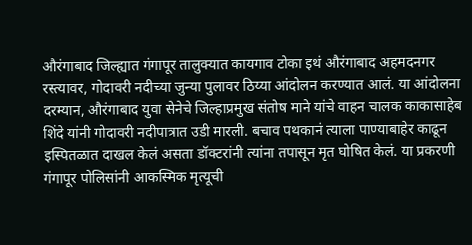औरंगाबाद जिल्ह्यात गंगापूर तालुक्यात कायगाव टोका इथं औरंगाबाद अहमदनगर रस्त्यावर, गोदावरी नदीच्या जुन्या पुलावर ठिय्या आंदोलन करण्यात आलं. या आंदोलना दरम्यान, औरंगाबाद युवा सेनेचे जिल्हाप्रमुख संतोष माने यांचे वाहन चालक काकासाहेब शिंदे यांनी गोदावरी नदीपात्रात उडी मारली. बचाव पथकानं त्याला पाण्याबाहेर काढून इस्पितळात दाखल केलं असता डॉक्टरांनी त्यांना तपासून मृत घोषित केलं. या प्रकरणी गंगापूर पोलिसांनी आकस्मिक मृत्यूची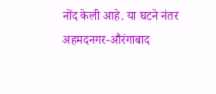नोंद केली आहे. या घटने नंतर अहमदनगर-औरंगाबाद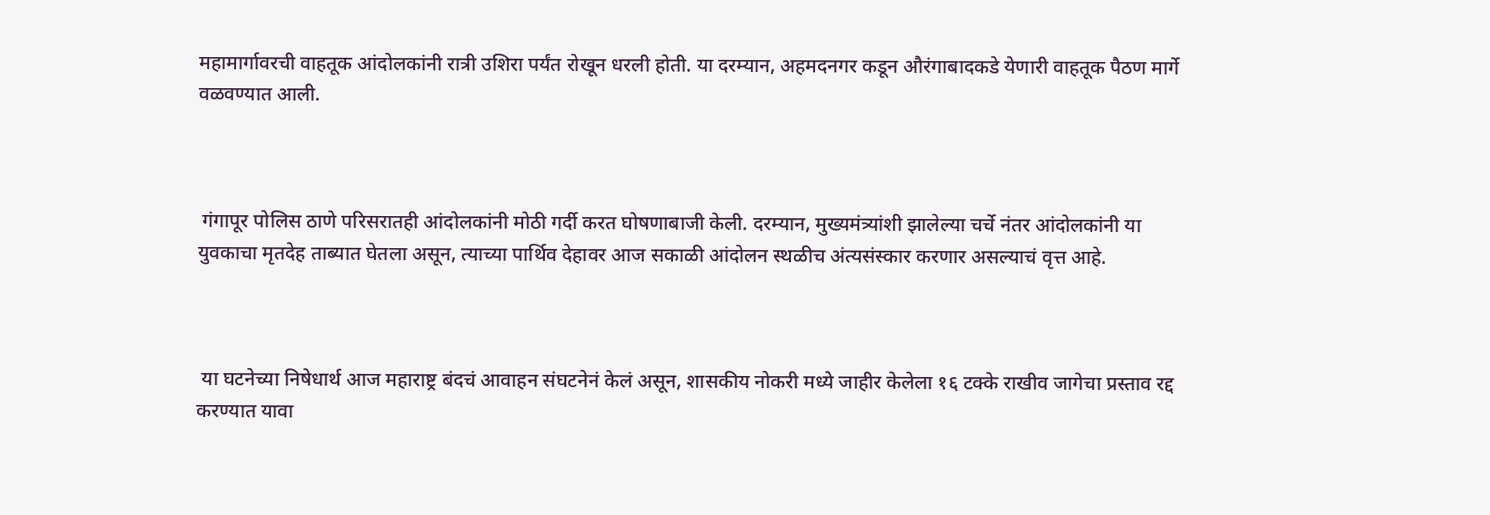महामार्गावरची वाहतूक आंदोलकांनी रात्री उशिरा पर्यंत रोखून धरली होती. या दरम्यान, अहमदनगर कडून औरंगाबादकडे येणारी वाहतूक पैठण मार्गे वळवण्यात आली.



 गंगापूर पोलिस ठाणे परिसरातही आंदोलकांनी मोठी गर्दी करत घोषणाबाजी केली. दरम्यान, मुख्यमंत्र्यांशी झालेल्या चर्चे नंतर आंदोलकांनी या युवकाचा मृतदेह ताब्यात घेतला असून, त्याच्या पार्थिव देहावर आज सकाळी आंदोलन स्थळीच अंत्यसंस्कार करणार असल्याचं वृत्त आहे.



 या घटनेच्या निषेधार्थ आज महाराष्ट्र बंदचं आवाहन संघटनेनं केलं असून, शासकीय नोकरी मध्ये जाहीर केलेला १६ टक्के राखीव जागेचा प्रस्ताव रद्द करण्यात यावा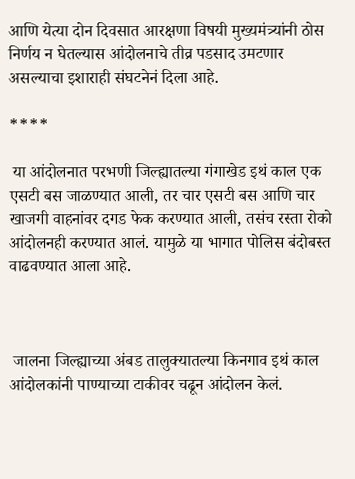आणि येत्या दोन दिवसात आरक्षणा विषयी मुख्यमंत्र्यांनी ठोस निर्णय न घेतल्यास आंदोलनाचे तीव्र पडसाद उमटणार असल्याचा इशाराही संघटनेनं दिला आहे.

****

 या आंदोलनात परभणी जिल्ह्यातल्या गंगाखेड इथं काल एक एसटी बस जाळण्यात आली, तर चार एसटी बस आणि चार खाजगी वाहनांवर दगड फेक करण्यात आली, तसंच रस्ता रोको आंदोलनही करण्यात आलं. यामुळे या भागात पोलिस बंदोबस्त वाढवण्यात आला आहे.



 जालना जिल्ह्याच्या अंबड तालुक्यातल्या किनगाव इथं काल आंदोलकांनी पाण्याच्या टाकीवर चढून आंदोलन केलं.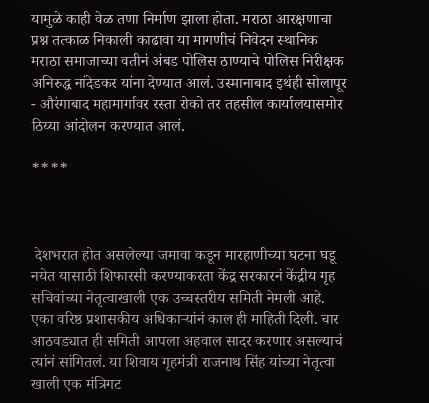यामुळे काही वेळ तणा निर्माण झाला होता. मराठा आरक्षणाचा प्रश्न तत्काळ निकाली काढावा या मागणीचं निवेदन स्थानिक मराठा समाजाच्या वतीनं अंबड पोलिस ठाण्याचे पोलिस निरीक्षक अनिरुद्ध नांदेडकर यांना देण्यात आलं. उस्मानाबाद इथंही सोलापूर - औरंगाबाद महामार्गावर रस्ता रोको तर तहसील कार्यालयासमोर ठिय्या आंदोलन करण्यात आलं.

****



 देशभरात होत असलेल्या जमावा कडून मारहाणीच्या घटना घडू नयेत यासाठी शिफारसी करण्याकरता केंद्र सरकारनं केंद्रीय गृह सचिवांच्या नेतृत्वाखाली एक उच्चस्तरीय समिती नेमली आहे. एका वरिष्ठ प्रशासकीय अधिकाऱ्यांनं काल ही माहिती दिली. चार आठवड्यात ही समिती आपला अहवाल सादर करणार असल्याचं त्यांनं सांगितलं. या शिवाय गृहमंत्री राजनाथ सिंह यांच्या नेतृत्वा खाली एक मंत्रिगट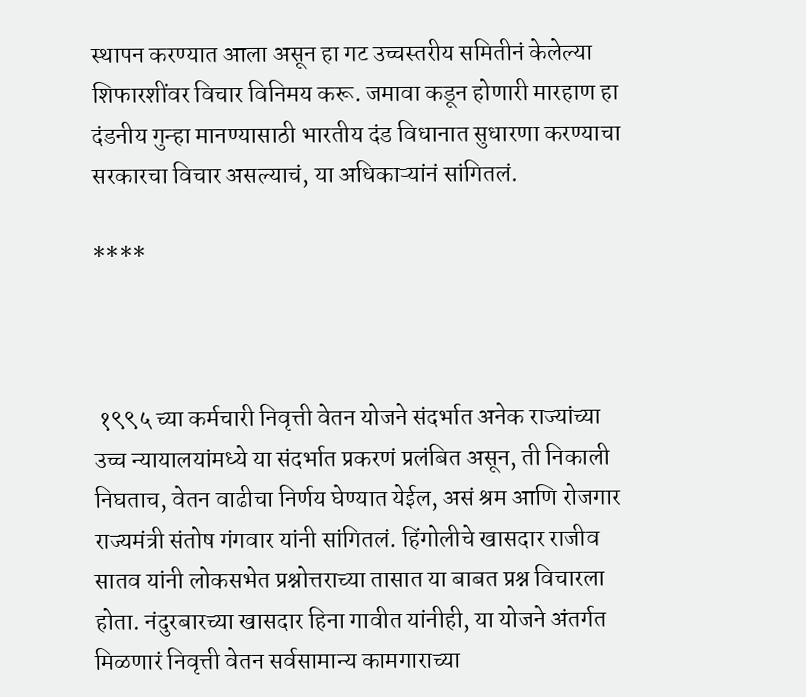स्थापन करण्यात आला असून हा गट उच्चस्तरीय समितीनं केलेल्या शिफारशींवर विचार विनिमय करू. जमावा कडून होणारी मारहाण हा दंडनीय गुन्हा मानण्यासाठी भारतीय दंड विधानात सुधारणा करण्याचा सरकारचा विचार असल्याचं, या अधिकाऱ्यांनं सांगितलं.

****



 १९९५ च्या कर्मचारी निवृत्ती वेतन योजने संदर्भात अनेक राज्यांच्या उच्च न्यायालयांमध्ये या संदर्भात प्रकरणं प्रलंबित असून, ती निकाली निघताच, वेतन वाढीचा निर्णय घेण्यात येईल, असं श्रम आणि रोजगार राज्यमंत्री संतोष गंगवार यांनी सांगितलं. हिंगोलीचे खासदार राजीव सातव यांनी लोकसभेत प्रश्नोत्तराच्या तासात या बाबत प्रश्न विचारला होता. नंदुरबारच्या खासदार हिना गावीत यांनीही, या योजने अंतर्गत मिळणारं निवृत्ती वेतन सर्वसामान्य कामगाराच्या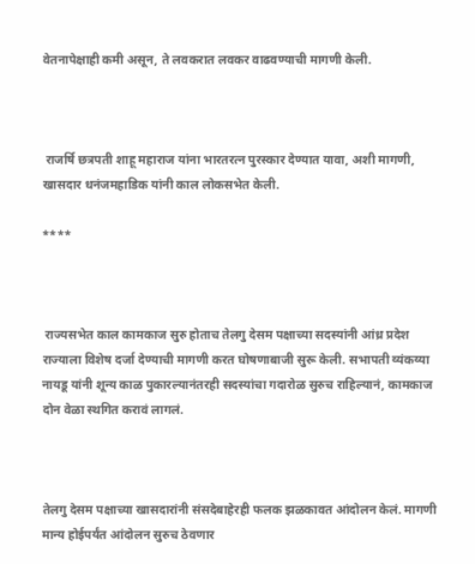वेतनापेक्षाही कमी असून, ते लवकरात लवकर वाढवण्याची मागणी केली.



 राजर्षि छत्रपती शाहू महाराज यांना भारतरत्न पुरस्कार देण्यात यावा, अशी मागणी, खासदार धनंजमहाडिक यांनी काल लोकसभेत केली.

****



 राज्यसभेत काल कामकाज सुरु होताच तेलगु देसम पक्षाच्या सदस्यांनी आंध्र प्रदेश राज्याला विशेष दर्जा देण्याची मागणी करत घोषणाबाजी सुरू केली. सभापती व्यंकय्या नायडू यांनी शून्य काळ पुकारल्यानंतरही सदस्यांचा गदारोळ सुरुच राहिल्यानं, कामकाज दोन वेळा स्थगित करावं लागलं.



तेलगु देसम पक्षाच्या खासदारांनी संसदेबाहेरही फलक झळकावत आंदोलन केलं. मागणी मान्य होईपर्यंत आंदोलन सुरुच ठेवणार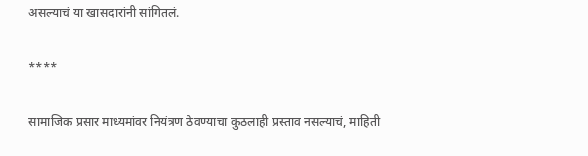असल्याचं या खासदारांनी सांगितलं.

****

सामाजिक प्रसार माध्यमांवर नियंत्रण ठेवण्याचा कुठलाही प्रस्ताव नसल्याचं, माहिती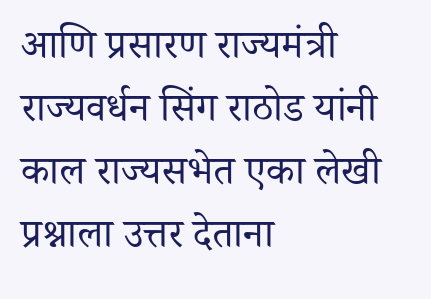आणि प्रसारण राज्यमंत्री राज्यवर्धन सिंग राठोड यांनी काल राज्यसभेत एका लेखी प्रश्नाला उत्तर देताना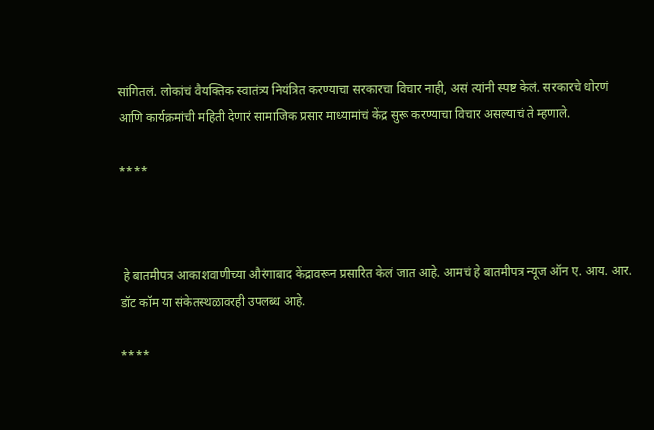सांगितलं. लोकांचं वैयक्तिक स्वातंत्र्य नियंत्रित करण्याचा सरकारचा विचार नाही, असं त्यांनी स्पष्ट केलं. सरकारचे धोरणं आणि कार्यक्रमांची महिती देणारं सामाजिक प्रसार माध्यामांचं केंद्र सुरू करण्याचा विचार असल्याचं ते म्हणाले.

****



 हे बातमीपत्र आकाशवाणीच्या औरंगाबाद केंद्रावरून प्रसारित केलं जात आहे. आमचं हे बातमीपत्र न्यूज ऑन ए. आय. आर. डॉट कॉम या संकेतस्थळावरही उपलब्ध आहे.

****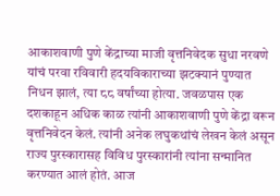आकाशवाणी पुणे केंद्राच्या माजी वृत्तनिवेदक सुधा नरवणे यांचं परवा रविवारी हदयविकाराच्या झटक्यानं पुण्यात निधन झालं, त्या ८८ वर्षांच्या होत्या. जवळपास एक दशकाहून अधिक काळ त्यांनी आकाशवाणी पुणे केंद्रा वरून वृत्तनिवेदन केलं. त्यांनी अनेक लघुकथांचं लेखन केलं असून राज्य पुरस्कारासह विविध पुरस्कारांनी त्यांना सन्मानित करण्यात आलं होतं. आज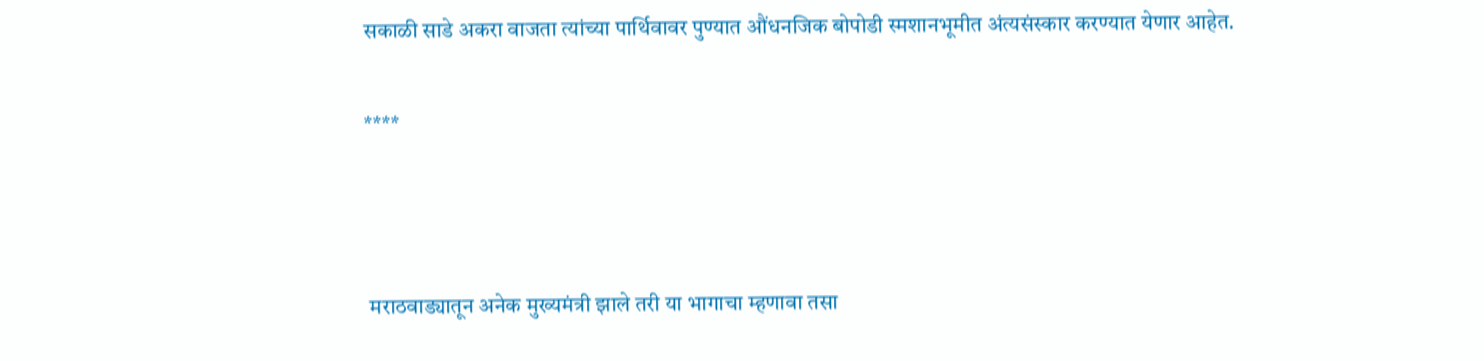सकाळी साडे अकरा वाजता त्यांच्या पार्थिवावर पुण्यात औंधनजिक बोपोडी स्मशानभूमीत अंत्यसंस्कार करण्यात येणार आहेत.

****



 मराठवाड्यातून अनेक मुख्यमंत्री झाले तरी या भागाचा म्हणावा तसा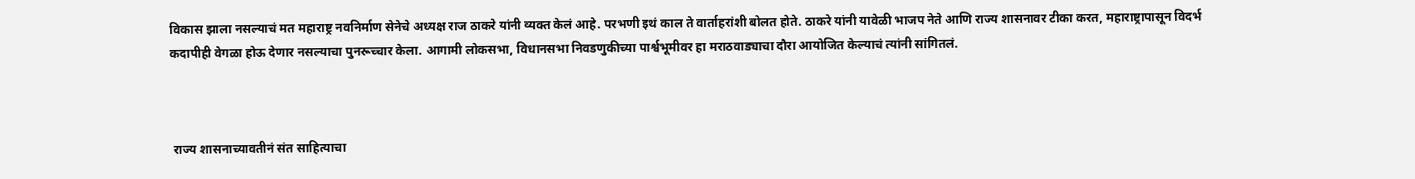विकास झाला नसल्याचं मत महाराष्ट्र नवनिर्माण सेनेचे अध्यक्ष राज ठाकरे यांनी व्यक्त केलं आहे. परभणी इथं काल ते वार्ताहरांशी बोलत होते. ठाकरे यांनी यावेळी भाजप नेते आणि राज्य शासनावर टीका करत, महाराष्ट्रापासून विदर्भ कदापीही वेगळा होऊ देणार नसल्याचा पुनरूच्चार केला. आगामी लोकसभा, विधानसभा निवडणुकीच्या पार्श्वभूमीवर हा मराठवाड्याचा दौरा आयोजित केल्याचं त्यांनी सांगितलं.



 राज्य शासनाच्यावतीनं संत साहित्याचा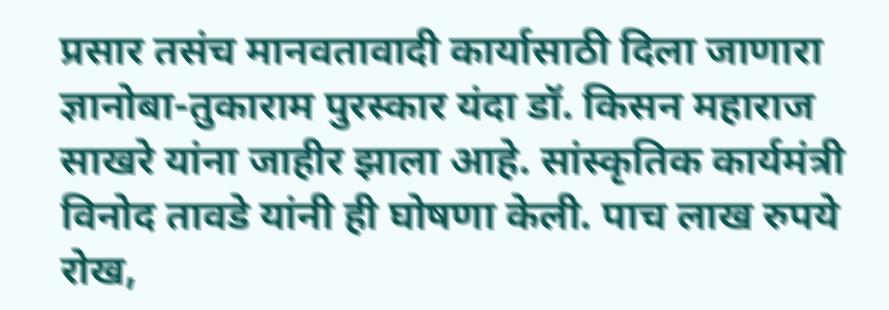प्रसार तसंच मानवतावादी कार्यासाठी दिला जाणारा ज्ञानोबा-तुकाराम पुरस्कार यंदा डॉ. किसन महाराज साखरे यांना जाहीर झाला आहे. सांस्कृतिक कार्यमंत्री विनोद तावडे यांनी ही घोषणा केली. पाच लाख रुपये रोख,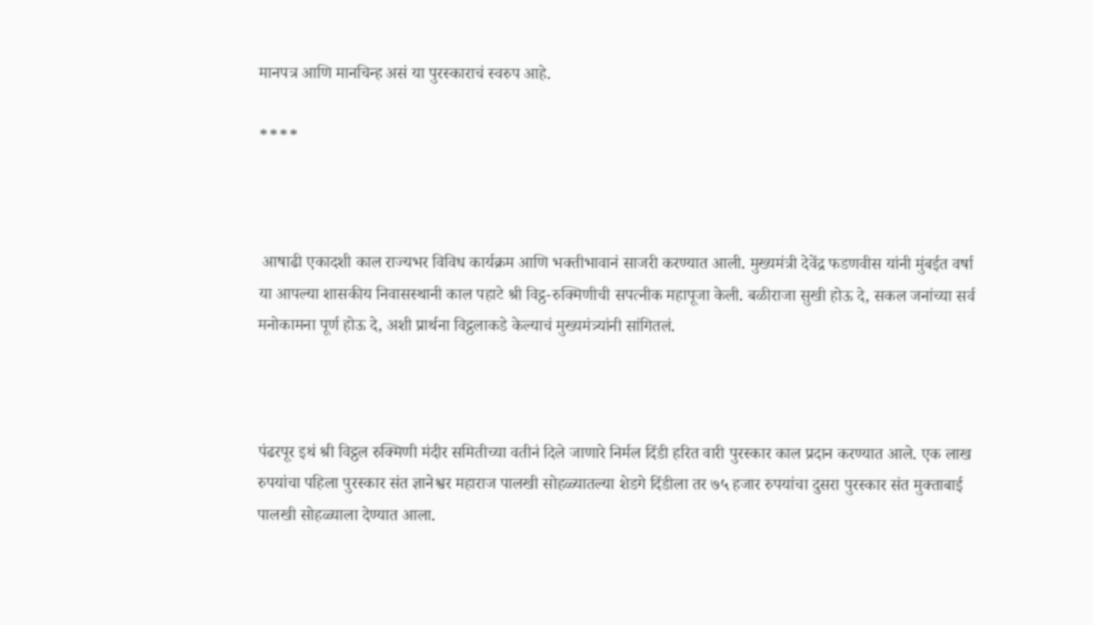मानपत्र आणि मानचिन्ह असं या पुरस्काराचं स्वरुप आहे.

****



 आषाढी एकादशी काल राज्यभर विविध कार्यक्रम आणि भक्तीभावानं साजरी करण्यात आली. मुख्यमंत्री देवेंद्र फडणवीस यांनी मुंबईत वर्षा या आपल्या शासकीय निवासस्थानी काल पहाटे श्री विट्ठ-रुक्मिणीची सपत्नीक महापूजा केली. बळीराजा सुखी होऊ दे, सकल जनांच्या सर्व मनोकामना पूर्ण होऊ दे, अशी प्रार्थना विट्ठलाकडे केल्याचं मुख्यमंत्र्यांनी सांगितलं.



पंढरपूर इथं श्री विट्ठल रुक्मिणी मंदीर समितीच्या वतीनं दिले जाणारे निर्मल दिंडी हरित वारी पुरस्कार काल प्रदान करण्यात आले. एक लाख रुपयांचा पहिला पुरस्कार संत ज्ञानेश्वर महाराज पालखी सोहळ्यातल्या शेडगे दिंडीला तर ७५ हजार रुपयांचा दुसरा पुरस्कार संत मुक्ताबाई पालखी सोहळ्याला देण्यात आला.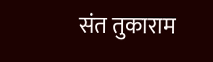संत तुकाराम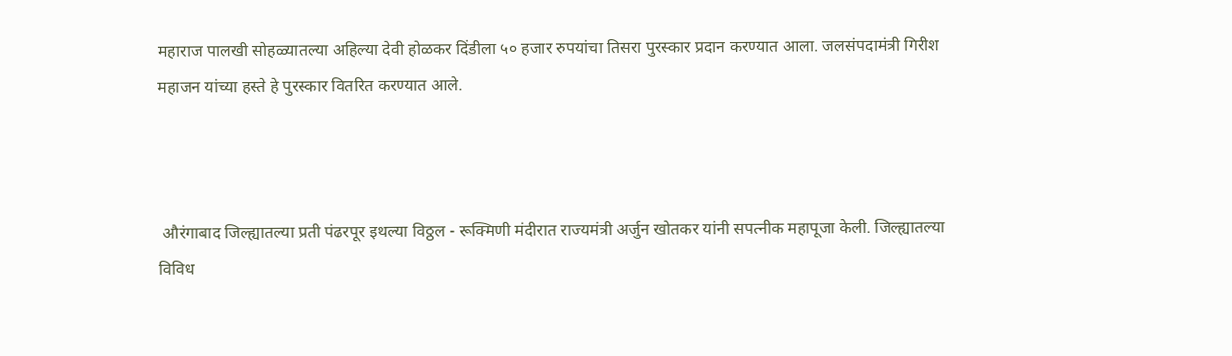महाराज पालखी सोहळ्यातल्या अहिल्या देवी होळकर दिंडीला ५० हजार रुपयांचा तिसरा पुरस्कार प्रदान करण्यात आला. जलसंपदामंत्री गिरीश महाजन यांच्या हस्ते हे पुरस्कार वितरित करण्यात आले.



 औरंगाबाद जिल्ह्यातल्या प्रती पंढरपूर इथल्या विठ्ठल - रूक्मिणी मंदीरात राज्यमंत्री अर्जुन खोतकर यांनी सपत्नीक महापूजा केली. जिल्ह्यातल्या विविध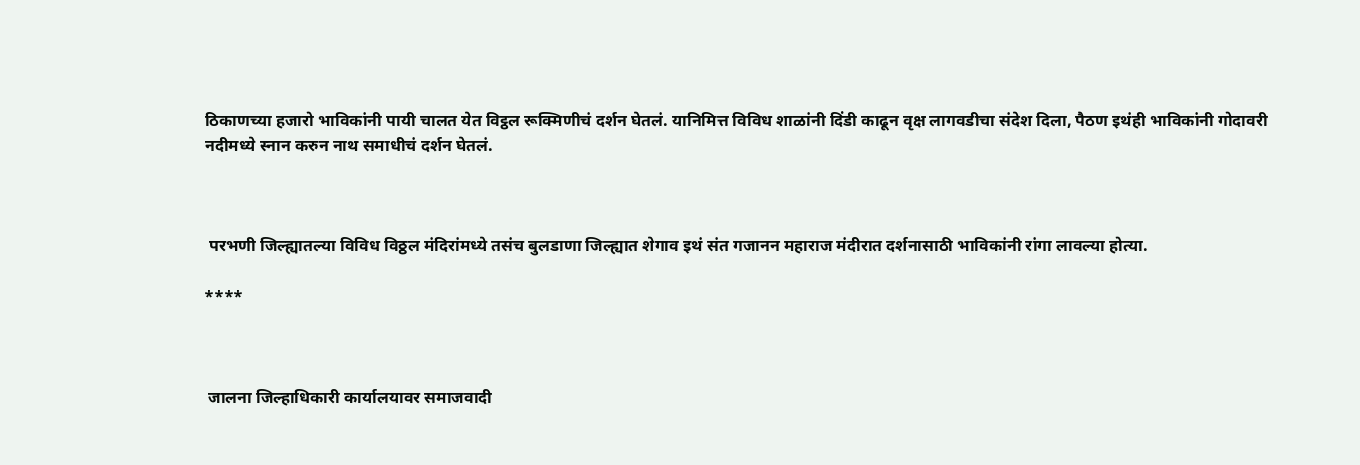ठिकाणच्या हजारो भाविकांनी पायी चालत येत विट्ठल रूक्मिणीचं दर्शन घेतलं. यानिमित्त विविध शाळांनी दिंडी काढून वृक्ष लागवडीचा संदेश दिला, पैठण इथंही भाविकांनी गोदावरी नदीमध्ये स्नान करुन नाथ समाधीचं दर्शन घेतलं.



 परभणी जिल्ह्यातल्या विविध विठ्ठल मंदिरांमध्ये तसंच बुलडाणा जिल्ह्यात शेगाव इथं संत गजानन महाराज मंदीरात दर्शनासाठी भाविकांनी रांगा लावल्या होत्या.

****



 जालना जिल्हाधिकारी कार्यालयावर समाजवादी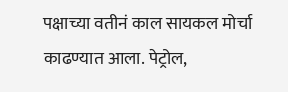पक्षाच्या वतीनं काल सायकल मोर्चा काढण्यात आला. पेट्रोल,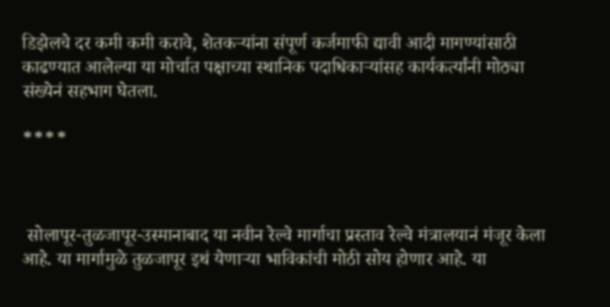डिझेलचे दर कमी कमी करावे, शेतकऱ्यांना संपूर्ण कर्जमाफी द्यावी आदी मागण्यांसाठी काढण्यात आलेल्या या मोर्चात पक्षाच्या स्थानिक पदाधिकाऱ्यांसह कार्यकर्त्यांनी मोठ्या संख्येनं सहभाग घेतला.

****



 सोलापूर-तुळजापूर-उस्मानाबाद या नवीन रेल्वे मार्गाचा प्रस्ताव रेल्वे मंत्रालयानं मंजूर केला आहे. या मार्गामुळे तुळजापूर इथं येणाऱ्या भाविकांची मोठी सोय होणार आहे. या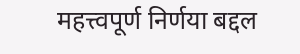महत्त्वपूर्ण निर्णया बद्दल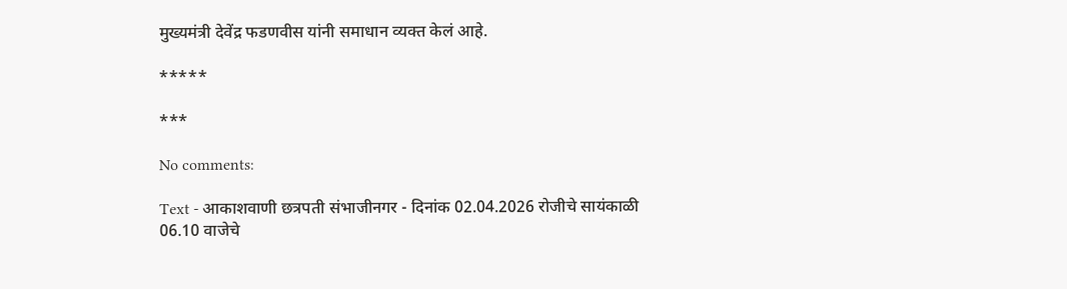मुख्यमंत्री देवेंद्र फडणवीस यांनी समाधान व्यक्त केलं आहे.

*****

***

No comments:

Text - आकाशवाणी छत्रपती संभाजीनगर - दिनांक 02.04.2026 रोजीचे सायंकाळी 06.10 वाजेचे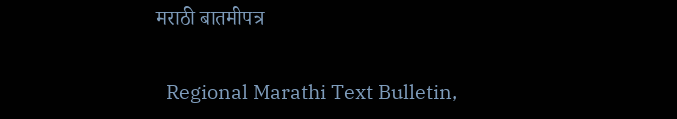मराठी बातमीपत्र

  Regional Marathi Text Bulletin,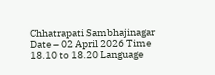Chhatrapati Sambhajinagar Date – 02 April 2026 Time 18.10 to 18.20 Language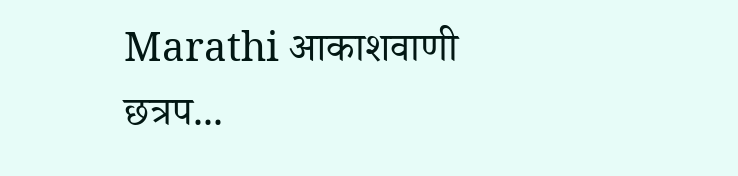Marathi आकाशवाणी छत्रप...